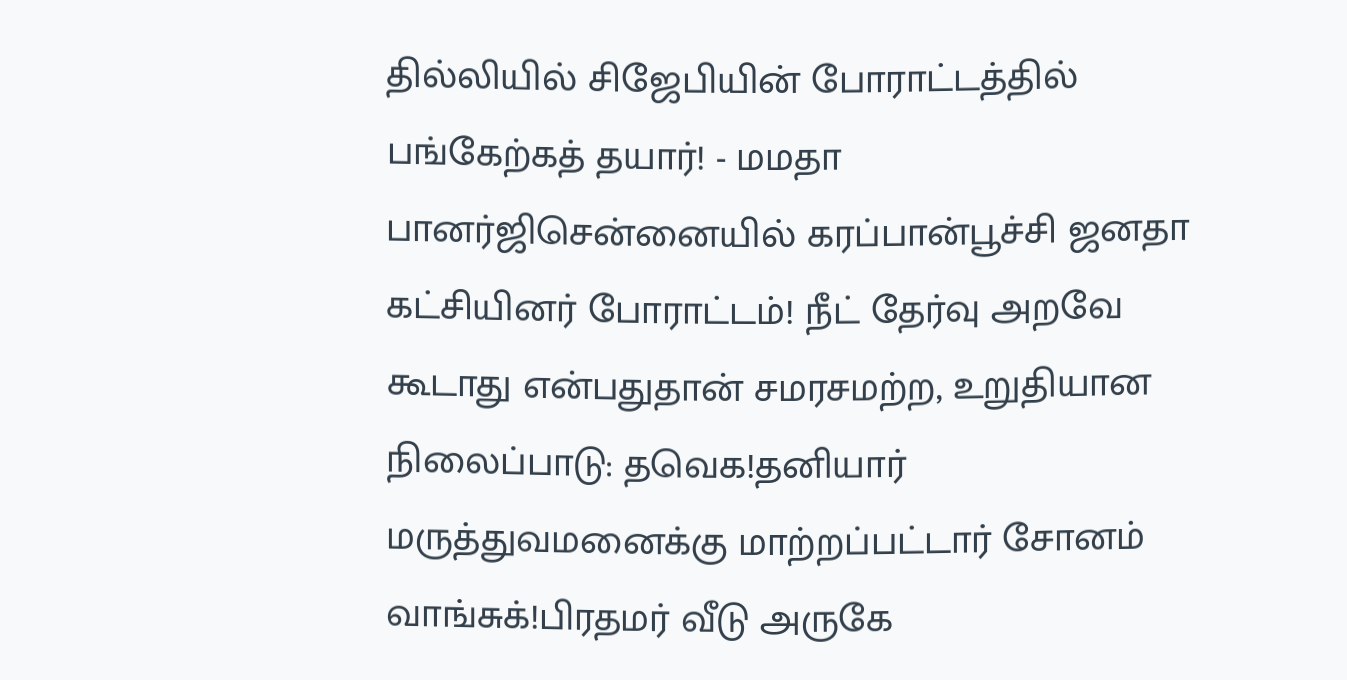தில்லியில் சிஜேபியின் போராட்டத்தில் பங்கேற்கத் தயார்! - மமதா பானர்ஜிசென்னையில் கரப்பான்பூச்சி ஜனதா கட்சியினர் போராட்டம்! நீட் தேர்வு அறவே கூடாது என்பதுதான் சமரசமற்ற, உறுதியான நிலைப்பாடு: தவெக!தனியார் மருத்துவமனைக்கு மாற்றப்பட்டார் சோனம் வாங்சுக்!பிரதமர் வீடு அருகே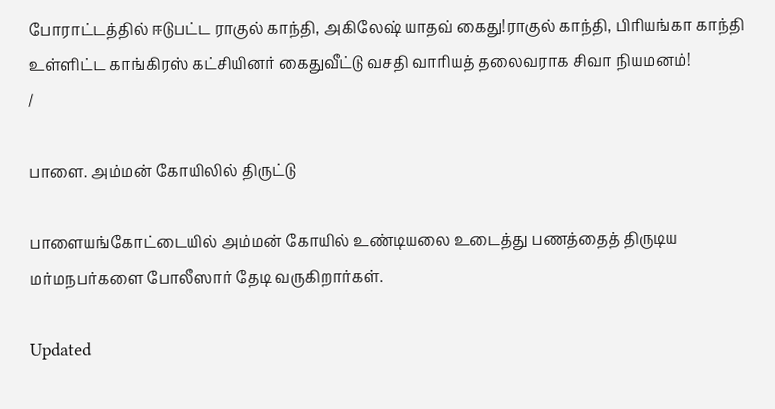போராட்டத்தில் ஈடுபட்ட ராகுல் காந்தி, அகிலேஷ் யாதவ் கைது!ராகுல் காந்தி, பிரியங்கா காந்தி உள்ளிட்ட காங்கிரஸ் கட்சியினர் கைதுவீட்டு வசதி வாரியத் தலைவராக சிவா நியமனம்!
/

பாளை. அம்மன் கோயிலில் திருட்டு

பாளையங்கோட்டையில் அம்மன் கோயில் உண்டியலை உடைத்து பணத்தைத் திருடிய மர்மநபர்களை போலீஸார் தேடி வருகிறார்கள்.

Updated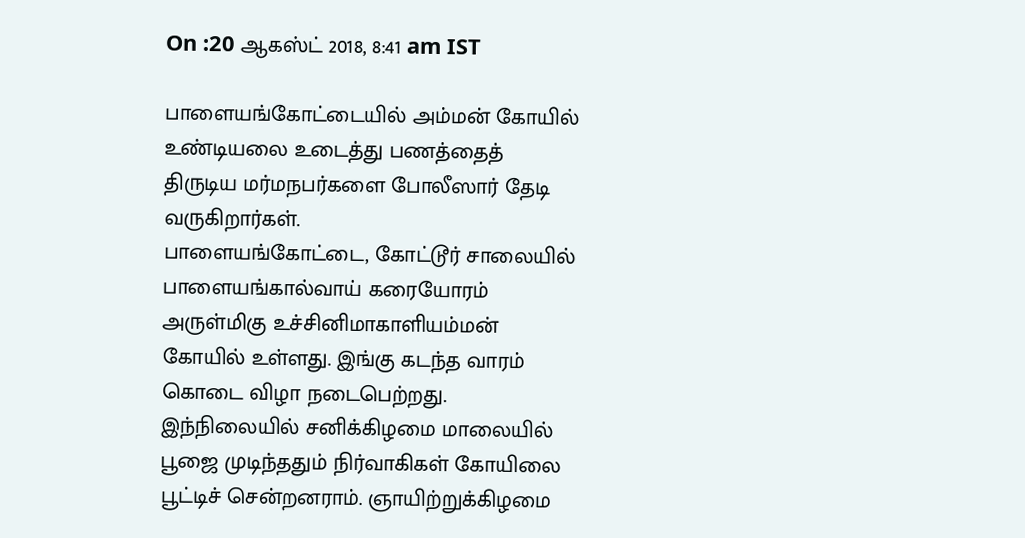On :20 ஆகஸ்ட் 2018, 8:41 am IST

பாளையங்கோட்டையில் அம்மன் கோயில் உண்டியலை உடைத்து பணத்தைத் திருடிய மர்மநபர்களை போலீஸார் தேடி வருகிறார்கள்.
பாளையங்கோட்டை, கோட்டூர் சாலையில் பாளையங்கால்வாய் கரையோரம் அருள்மிகு உச்சினிமாகாளியம்மன் கோயில் உள்ளது. இங்கு கடந்த வாரம் கொடை விழா நடைபெற்றது. இந்நிலையில் சனிக்கிழமை மாலையில் பூஜை முடிந்ததும் நிர்வாகிகள் கோயிலை பூட்டிச் சென்றனராம். ஞாயிற்றுக்கிழமை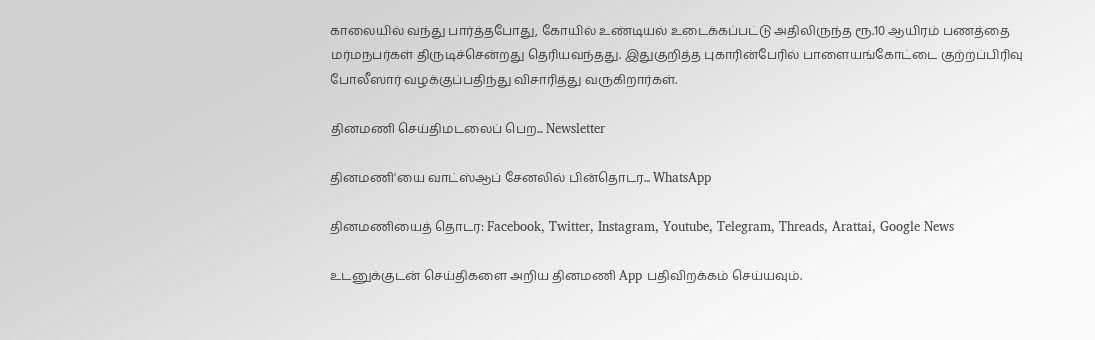காலையில் வந்து பார்த்தபோது, கோயில் உண்டியல் உடைக்கப்பட்டு அதிலிருந்த ரூ.10 ஆயிரம் பணத்தை மர்மநபர்கள் திருடிச்சென்றது தெரியவந்தது. இதுகுறித்த புகாரின்பேரில் பாளையங்கோட்டை குற்றப்பிரிவு போலீஸார் வழக்குப்பதிந்து விசாரித்து வருகிறார்கள்.

தினமணி செய்திமடலைப் பெற... Newsletter

தினமணி'யை வாட்ஸ்ஆப் சேனலில் பின்தொடர... WhatsApp

தினமணியைத் தொடர: Facebook, Twitter, Instagram, Youtube, Telegram, Threads, Arattai, Google News

உடனுக்குடன் செய்திகளை அறிய தினமணி App பதிவிறக்கம் செய்யவும்.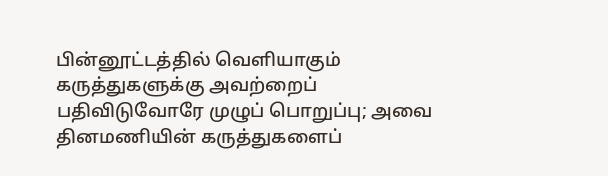பின்னூட்டத்தில் வெளியாகும் கருத்துகளுக்கு அவற்றைப் பதிவிடுவோரே முழுப் பொறுப்பு; அவை தினமணியின் கருத்துகளைப்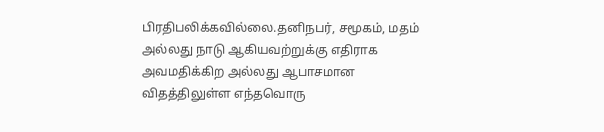பிரதிபலிக்கவில்லை.தனிநபர், சமூகம், மதம் அல்லது நாடு ஆகியவற்றுக்கு எதிராக அவமதிக்கிற அல்லது ஆபாசமான விதத்திலுள்ள எந்தவொரு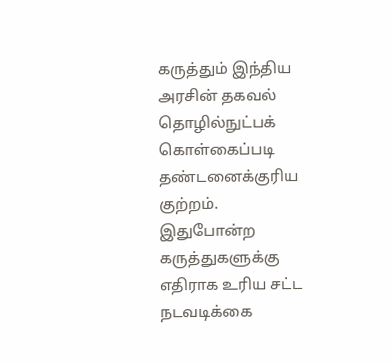கருத்தும் இந்திய அரசின் தகவல் தொழில்நுட்பக் கொள்கைப்படி தண்டனைக்குரிய குற்றம். இதுபோன்ற கருத்துகளுக்கு எதிராக உரிய சட்ட நடவடிக்கை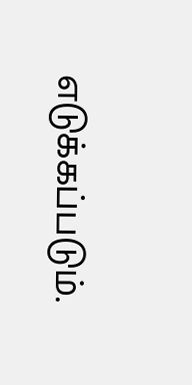எடுக்கப்படும்.